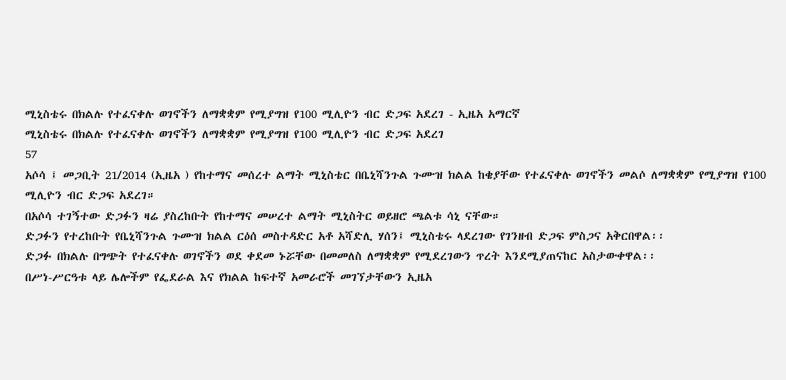ሚኒስቴሩ በክልሉ የተፈናቀሉ ወገኖችን ለማቋቋም የሚያግዝ የ100 ሚሊዮን ብር ድጋፍ አደረገ - ኢዜአ አማርኛ
ሚኒስቴሩ በክልሉ የተፈናቀሉ ወገኖችን ለማቋቋም የሚያግዝ የ100 ሚሊዮን ብር ድጋፍ አደረገ
57
አሶሳ ፤ መጋቢት 21/2014 (ኢዜአ ) የከተማና መሰረተ ልማት ሚኒስቴር በቤኒሻንጉል ጉሙዝ ክልል ከቄያቸው የተፈናቀሉ ወገኖችን መልሶ ለማቋቋም የሚያግዝ የ100 ሚሊዮን ብር ድጋፍ አደረገ።
በአሶሳ ተገኝተው ድጋፉን ዛሬ ያስረከቡት የከተማና መሠረተ ልማት ሚኒስትር ወይዘሮ ጫልቱ ሳኒ ናቸው።
ድጋፉን የተረከቡት የቤኒሻንጉል ጉሙዝ ክልል ርዕሰ መስተዳድር አቶ አሻድሊ ሃሰን፤ ሚኒስቴሩ ላደረገው የገንዘብ ድጋፍ ምስጋና አቅርበዋል፡፡
ድጋፉ በክልሉ በግጭት የተፈናቀሉ ወገኖችን ወደ ቀደመ ኑሯቸው በመመለስ ለማቋቋም የሚደረገውን ጥረት እንደሚያጠናከር አስታውቀዋል፡፡
በሥነ-ሥርዓቱ ላይ ሌሎችም የፌደራል እና የክልል ከፍተኛ አመራሮች መገኘታቸውን ኢዜአ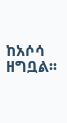ከአሶሳ ዘግቧል፡፡